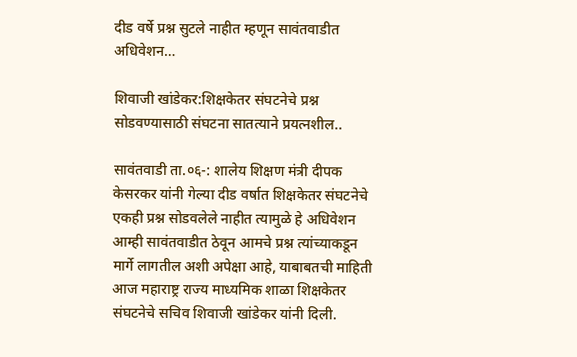दीड वर्षे प्रश्न सुटले नाहीत म्हणून सावंतवाडीत अधिवेशन…

शिवाजी खांडेकर:शिक्षकेतर संघटनेचे प्रश्न सोडवण्यासाठी संघटना सातत्याने प्रयत्नशील..

सावंतवाडी ता.०६-: शालेय शिक्षण मंत्री दीपक केसरकर यांनी गेल्या दीड वर्षात शिक्षकेतर संघटनेचे एकही प्रश्न सोडवलेले नाहीत त्यामुळे हे अधिवेशन आम्ही सावंतवाडीत ठेवून आमचे प्रश्न त्यांच्याकडून मार्गे लागतील अशी अपेक्षा आहे, याबाबतची माहिती आज महाराष्ट्र राज्य माध्यमिक शाळा शिक्षकेतर संघटनेचे सचिव शिवाजी खांडेकर यांनी दिली.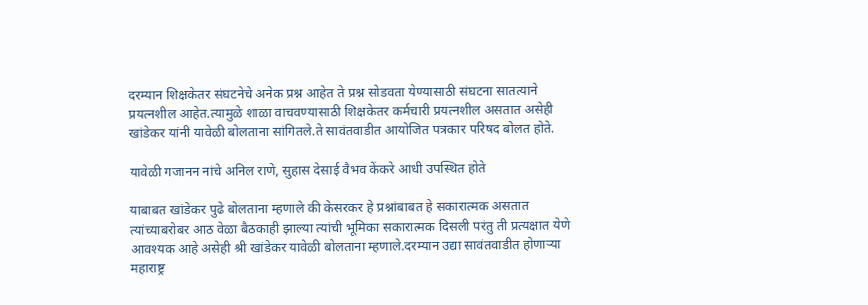दरम्यान शिक्षकेतर संघटनेचे अनेक प्रश्न आहेत ते प्रश्न सोडवता येण्यासाठी संघटना सातत्याने प्रयत्नशील आहेत.त्यामुळे शाळा वाचवण्यासाठी शिक्षकेतर कर्मचारी प्रयत्नशील असतात असेही खांडेकर यांनी यावेळी बोलताना सांगितले.ते सावंतवाडीत आयोजित पत्रकार परिषद बोलत होते.

यावेळी गजानन नांचे अनिल राणे, सुहास देसाई वैभव केंकरे आधी उपस्थित होते

याबाबत खांडेकर पुढे बोलताना म्हणाले की केसरकर हे प्रश्नांबाबत हे सकारात्मक असतात त्यांच्याबरोबर आठ वेळा बैठकाही झाल्या त्यांची भूमिका सकारात्मक दिसली परंतु ती प्रत्यक्षात येणे आवश्यक आहे असेही श्री खांडेकर यावेळी बोलताना म्हणाले.दरम्यान उद्या सावंतवाडीत होणाऱ्या महाराष्ट्र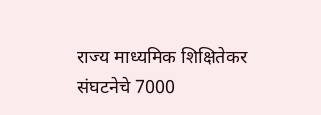राज्य माध्यमिक शिक्षितेकर संघटनेचे 7000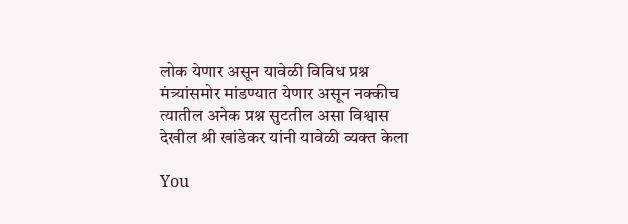लोक येणार असून यावेळी विविध प्रश्न मंत्र्यांसमोर मांडण्यात येणार असून नक्कीच त्यातील अनेक प्रश्न सुटतील असा विश्वास देखील श्री खांडेकर यांनी यावेळी व्यक्त केला

You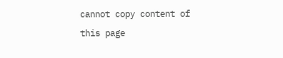cannot copy content of this page